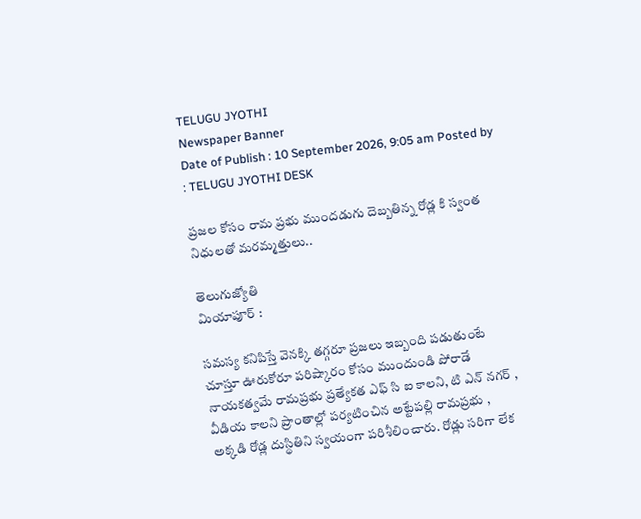TELUGU JYOTHI
Newspaper Banner
Date of Publish : 10 September 2026, 9:05 am Posted by : TELUGU JYOTHI DESK

ప్రజల కోసం రామ ప్రభు ముందడుగు దెబ్బతిన్న రోడ్ల కి స్వంత నిధులతో మరమ్మత్తులు..

తెలుగుజ్యోతి
మియాపూర్ :

సమస్య కనిపిస్తే వెనక్కి తగ్గరూ ప్రజలు ఇబ్బంది పడుతుంటే చూస్తూ ఊరుకోరూ పరిష్కారం కోసం ముందుండి పోరాడే నాయకత్వమే రామప్రభు ప్రత్యేకత ఎఫ్ సి ఐ కాలని, టి ఎన్ నగర్ , వీడియ కాలని ప్రాంతాల్లో పర్యటించిన అట్టేపల్లి రామప్రభు , అక్కడి రోడ్ల దుస్థితిని స్వయంగా పరిశీలించారు. రోడ్లు సరిగా లేక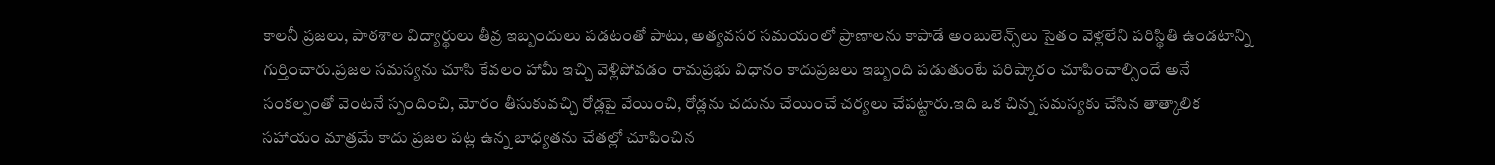కాలనీ ప్రజలు, పాఠశాల విద్యార్థులు తీవ్ర ఇబ్బందులు పడటంతో పాటు, అత్యవసర సమయంలో ప్రాణాలను కాపాడే అంబులెన్స్‌లు సైతం వెళ్లలేని పరిస్థితి ఉండటాన్ని గుర్తించారు.ప్రజల సమస్యను చూసి కేవలం హామీ ఇచ్చి వెళ్లిపోవడం రామప్రభు విధానం కాదుప్రజలు ఇబ్బంది పడుతుంటే పరిష్కారం చూపించాల్సిందే అనే సంకల్పంతో వెంటనే స్పందించి, మోరం తీసుకువచ్చి రోడ్లపై వేయించి, రోడ్లను చదును చేయించే చర్యలు చేపట్టారు.ఇది ఒక చిన్న సమస్యకు చేసిన తాత్కాలిక సహాయం మాత్రమే కాదు ప్రజల పట్ల ఉన్న బాధ్యతను చేతల్లో చూపించిన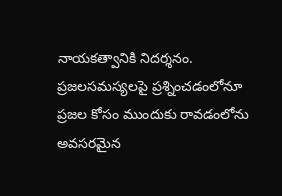నాయకత్వానికి నిదర్శనం. ప్రజలసమస్యలపై ప్రశ్నించడంలోనూ
ప్రజల కోసం ముందుకు రావడంలోను
అవసరమైన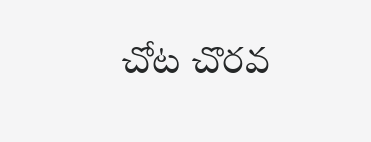చోట చొరవ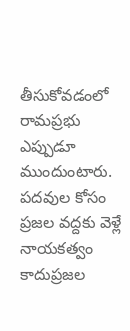తీసుకోవడంలో
రామప్రభు ఎప్పుడూ ముందుంటారు.
పదవుల కోసం ప్రజల వద్దకు వెళ్లే నాయకత్వం కాదుప్రజల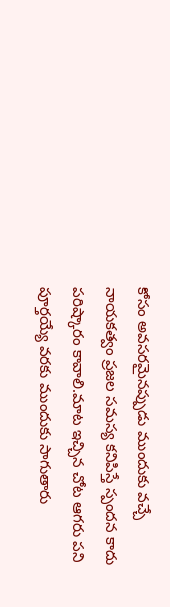కోసం అవసరమైనప్పుడు ముందుకు వచ్చే నాయకత్వం ప్రజల సమస్య కనిపిస్తే స్పందన కాదు పరిష్కారం కావాలి.మాట ఇచ్చిన చోట ఆగరు పని పూర్తయ్యే వరకు ముందుకు సాగుతారు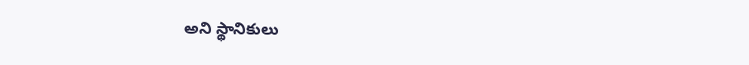అని స్థానికులు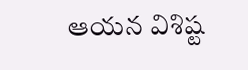ఆయన విశిష్ట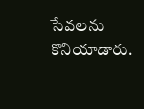సేవలను కొనియాడారు.